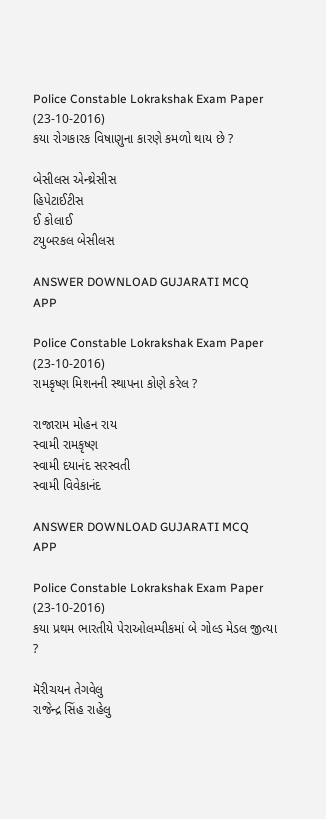Police Constable Lokrakshak Exam Paper (23-10-2016)
કયા રોગકારક વિષાણુના કારણે કમળો થાય છે ?

બેસીલસ એન્થ્રેસીસ
હિપેટાઈટીસ
ઈ કોલાઈ
ટયુબરકલ બેસીલસ

ANSWER DOWNLOAD GUJARATI MCQ APP

Police Constable Lokrakshak Exam Paper (23-10-2016)
રામકૃષ્ણ મિશનની સ્થાપના કોણે કરેલ ?

રાજારામ મોહન રાય
સ્વામી રામકૃષ્ણ
સ્વામી દયાનંદ સરસ્વતી
સ્વામી વિવેકાનંદ

ANSWER DOWNLOAD GUJARATI MCQ APP

Police Constable Lokrakshak Exam Paper (23-10-2016)
કયા પ્રથમ ભારતીયે પેરાઓલમ્પીકમાં બે ગોલ્ડ મેડલ જીત્યા ?

મૅરીચયન તેગવેલુ
રાજેન્દ્ર સિંહ રાહેલુ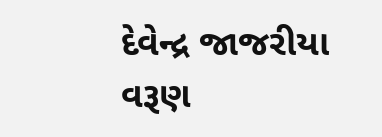દેવેન્દ્ર જાજરીયા
વરૂણ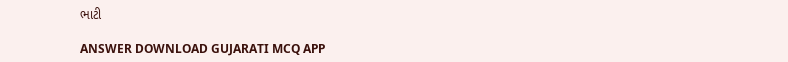ભાટી

ANSWER DOWNLOAD GUJARATI MCQ APP